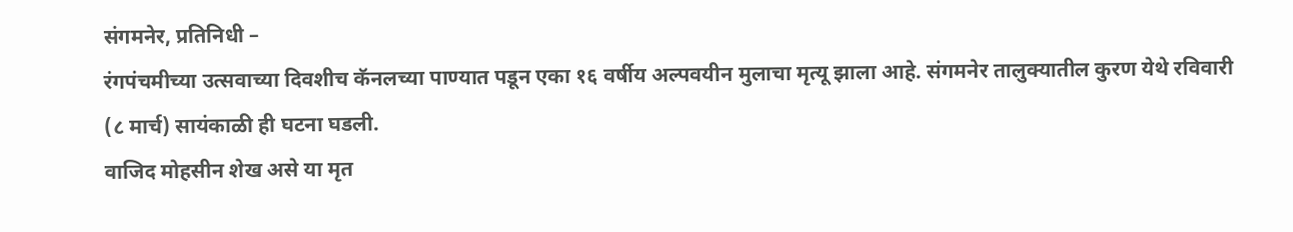संगमनेर, प्रतिनिधी –
रंगपंचमीच्या उत्सवाच्या दिवशीच कॅनलच्या पाण्यात पडून एका १६ वर्षीय अल्पवयीन मुलाचा मृत्यू झाला आहे. संगमनेर तालुक्यातील कुरण येथे रविवारी (८ मार्च) सायंकाळी ही घटना घडली.
वाजिद मोहसीन शेख असे या मृत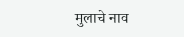मुलाचे नाव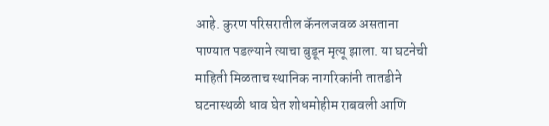आहे. कुरण परिसरातील कॅनलजवळ असताना पाण्यात पडल्याने त्याचा बुडून मृत्यू झाला. या घटनेची माहिती मिळताच स्थानिक नागरिकांनी तातडीने घटनास्थळी धाव घेत शोधमोहीम राबवली आणि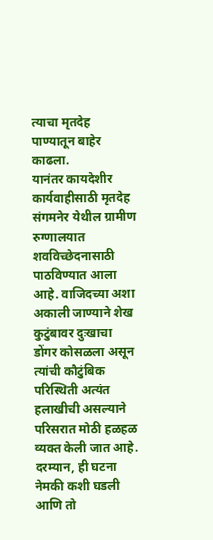त्याचा मृतदेह पाण्यातून बाहेर काढला.
यानंतर कायदेशीर कार्यवाहीसाठी मृतदेह संगमनेर येथील ग्रामीण रुग्णालयात शवविच्छेदनासाठी पाठविण्यात आला आहे. वाजिदच्या अशा अकाली जाण्याने शेख कुटुंबावर दुःखाचा डोंगर कोसळला असून त्यांची कौटुंबिक परिस्थिती अत्यंत हलाखीची असल्याने परिसरात मोठी हळहळ व्यक्त केली जात आहे.
दरम्यान, ही घटना नेमकी कशी घडली आणि तो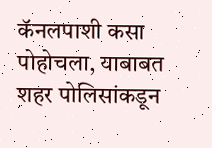कॅनलपाशी कसा पोहोचला, याबाबत शहर पोलिसांकडून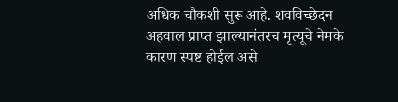अधिक चौकशी सुरू आहे. शवविच्छेदन अहवाल प्राप्त झाल्यानंतरच मृत्यूचे नेमके कारण स्पष्ट होईल असे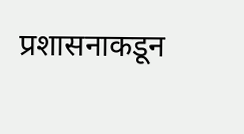प्रशासनाकडून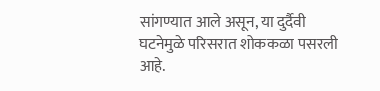सांगण्यात आले असून, या दुर्दैवी घटनेमुळे परिसरात शोककळा पसरली आहे.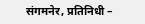संगमनेर, प्रतिनिधी –